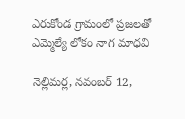ఎరుకోండ గ్రామంలో ప్రజలతో ఎమ్మెల్యే లోకం నాగ మాధవి

నెల్లిమర్ల, నవంబర్ 12,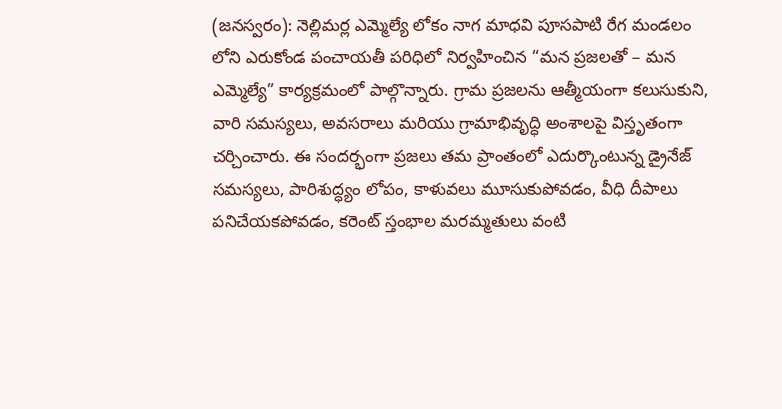(జనస్వరం): నెల్లిమర్ల ఎమ్మెల్యే లోకం నాగ మాధవి పూసపాటి రేగ మండలం లోని ఎరుకోండ పంచాయతీ పరిధిలో నిర్వహించిన “మన ప్రజలతో – మన ఎమ్మెల్యే” కార్యక్రమంలో పాల్గొన్నారు. గ్రామ ప్రజలను ఆత్మీయంగా కలుసుకుని, వారి సమస్యలు, అవసరాలు మరియు గ్రామాభివృద్ధి అంశాలపై విస్తృతంగా చర్చించారు. ఈ సందర్భంగా ప్రజలు తమ ప్రాంతంలో ఎదుర్కొంటున్న డ్రైనేజ్ సమస్యలు, పారిశుద్ధ్యం లోపం, కాళువలు మూసుకుపోవడం, వీధి దీపాలు పనిచేయకపోవడం, కరెంట్ స్తంభాల మరమ్మతులు వంటి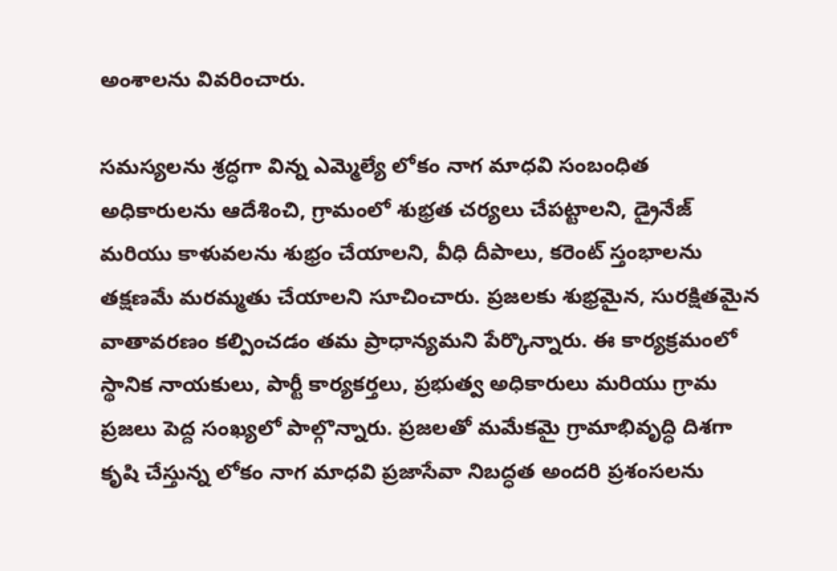అంశాలను వివరించారు.

సమస్యలను శ్రద్ధగా విన్న ఎమ్మెల్యే లోకం నాగ మాధవి సంబంధిత అధికారులను ఆదేశించి, గ్రామంలో శుభ్రత చర్యలు చేపట్టాలని, డ్రైనేజ్ మరియు కాళువలను శుభ్రం చేయాలని, వీధి దీపాలు, కరెంట్ స్తంభాలను తక్షణమే మరమ్మతు చేయాలని సూచించారు. ప్రజలకు శుభ్రమైన, సురక్షితమైన వాతావరణం కల్పించడం తమ ప్రాధాన్యమని పేర్కొన్నారు. ఈ కార్యక్రమంలో స్థానిక నాయకులు, పార్టీ కార్యకర్తలు, ప్రభుత్వ అధికారులు మరియు గ్రామ ప్రజలు పెద్ద సంఖ్యలో పాల్గొన్నారు. ప్రజలతో మమేకమై గ్రామాభివృద్ధి దిశగా కృషి చేస్తున్న లోకం నాగ మాధవి ప్రజాసేవా నిబద్ధత అందరి ప్రశంసలను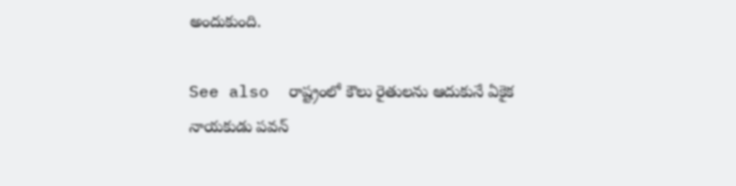అందుకుంది.

See also  రాష్ట్రంలో కౌలు రైతులను ఆదుకునే ఏకైక నాయకుడు పవన్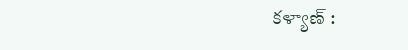కళ్యాణ్ :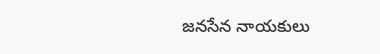జనసేన నాయకులు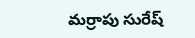మర్రాపు సురేష్